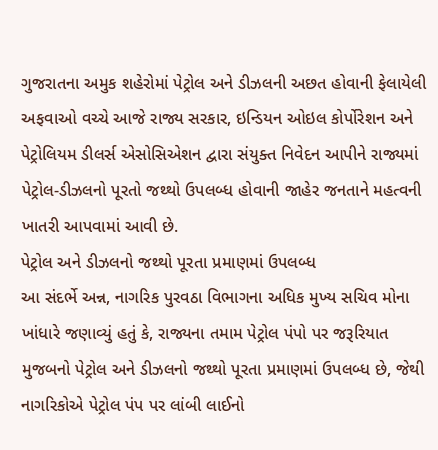ગુજરાતના અમુક શહેરોમાં પેટ્રોલ અને ડીઝલની અછત હોવાની ફેલાયેલી અફવાઓ વચ્ચે આજે રાજ્ય સરકાર, ઇન્ડિયન ઓઇલ કોર્પોરેશન અને પેટ્રોલિયમ ડીલર્સ એસોસિએશન દ્વારા સંયુક્ત નિવેદન આપીને રાજ્યમાં પેટ્રોલ-ડીઝલનો પૂરતો જથ્થો ઉપલબ્ધ હોવાની જાહેર જનતાને મહત્વની ખાતરી આપવામાં આવી છે.
પેટ્રોલ અને ડીઝલનો જથ્થો પૂરતા પ્રમાણમાં ઉપલબ્ધ
આ સંદર્ભે અન્ન, નાગરિક પુરવઠા વિભાગના અધિક મુખ્ય સચિવ મોના ખાંધારે જણાવ્યું હતું કે, રાજ્યના તમામ પેટ્રોલ પંપો પર જરૂરિયાત મુજબનો પેટ્રોલ અને ડીઝલનો જથ્થો પૂરતા પ્રમાણમાં ઉપલબ્ધ છે, જેથી નાગરિકોએ પેટ્રોલ પંપ પર લાંબી લાઈનો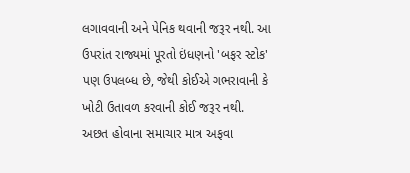લગાવવાની અને પેનિક થવાની જરૂર નથી. આ ઉપરાંત રાજ્યમાં પૂરતો ઇંધણનો 'બફર સ્ટોક' પણ ઉપલબ્ધ છે, જેથી કોઈએ ગભરાવાની કે ખોટી ઉતાવળ કરવાની કોઈ જરૂર નથી.
અછત હોવાના સમાચાર માત્ર અફવા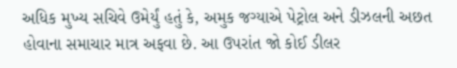અધિક મુખ્ય સચિવે ઉમેર્યું હતું કે, અમુક જગ્યાએ પેટ્રોલ અને ડીઝલની અછત હોવાના સમાચાર માત્ર અફવા છે. આ ઉપરાંત જો કોઈ ડીલર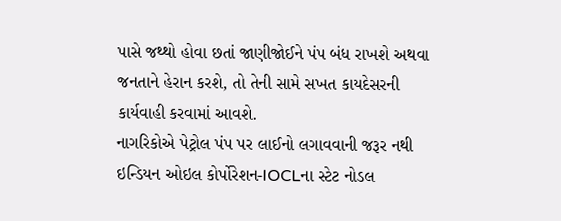પાસે જથ્થો હોવા છતાં જાણીજોઈને પંપ બંધ રાખશે અથવા જનતાને હેરાન કરશે, તો તેની સામે સખત કાયદેસરની કાર્યવાહી કરવામાં આવશે.
નાગરિકોએ પેટ્રોલ પંપ પર લાઈનો લગાવવાની જરૂર નથી
ઇન્ડિયન ઓઇલ કોર્પોરેશન-IOCLના સ્ટેટ નોડલ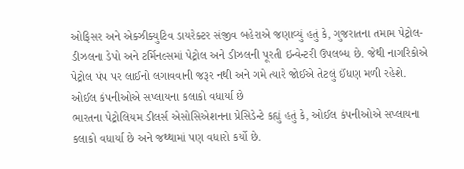ઓફિસર અને એક્ઝીક્યુટિવ ડાયરેક્ટર સંજીવ બહેરાએ જણાવ્યું હતું કે, ગુજરાતના તમામ પેટ્રોલ-ડીઝલના ડેપો અને ટર્મિનલ્સમાં પેટ્રોલ અને ડીઝલની પૂરતી ઇન્વેન્ટરી ઉપલબ્ધ છે. જેથી નાગરિકોએ પેટ્રોલ પંપ પર લાઈનો લગાવવાની જરૂર નથી અને ગમે ત્યારે જોઈએ તેટલું ઈંધણ મળી રહેશે.
ઓઈલ કંપનીઓએ સપ્લાયના કલાકો વધાર્યા છે
ભારતના પેટ્રોલિયમ ડીલર્સ એસોસિએશનના પ્રેસિડેન્ટે કહ્યું હતું કે, ઓઈલ કંપનીઓએ સપ્લાયના કલાકો વધાર્યા છે અને જથ્થામાં પણ વધારો કર્યો છે.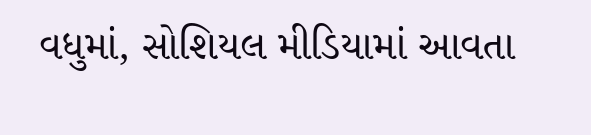વધુમાં, સોશિયલ મીડિયામાં આવતા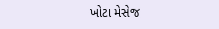ખોટા મેસેજ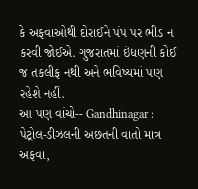કે અફવાઓથી દોરાઈને પંપ પર ભીડ ન કરવી જોઈએ. ગુજરાતમાં ઇંધણની કોઈ જ તકલીફ નથી અને ભવિષ્યમાં પણ રહેશે નહીં.
આ પણ વાંચો-- Gandhinagar : પેટ્રોલ-ડીઝલની અછતની વાતો માત્ર અફવા,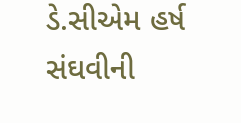ડે.સીએમ હર્ષ સંઘવીની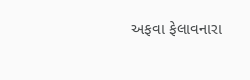અફવા ફેલાવનારા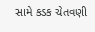સામે કડક ચેતવણી